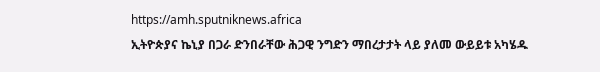https://amh.sputniknews.africa
ኢትዮጵያና ኬኒያ በጋራ ድንበራቸው ሕጋዊ ንግድን ማበረታታት ላይ ያለመ ውይይቱ አካሄዱ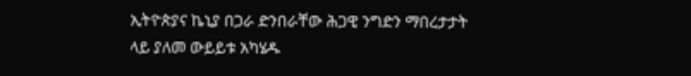ኢትዮጵያና ኬኒያ በጋራ ድንበራቸው ሕጋዊ ንግድን ማበረታታት ላይ ያለመ ውይይቱ አካሄዱ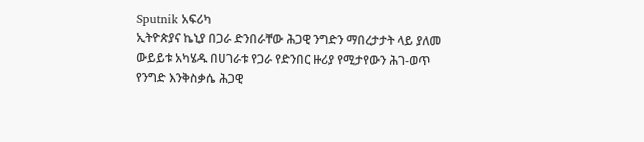Sputnik አፍሪካ
ኢትዮጵያና ኬኒያ በጋራ ድንበራቸው ሕጋዊ ንግድን ማበረታታት ላይ ያለመ ውይይቱ አካሄዱ በሀገራቱ የጋራ የድንበር ዙሪያ የሚታየውን ሕገ-ወጥ የንግድ እንቅስቃሴ ሕጋዊ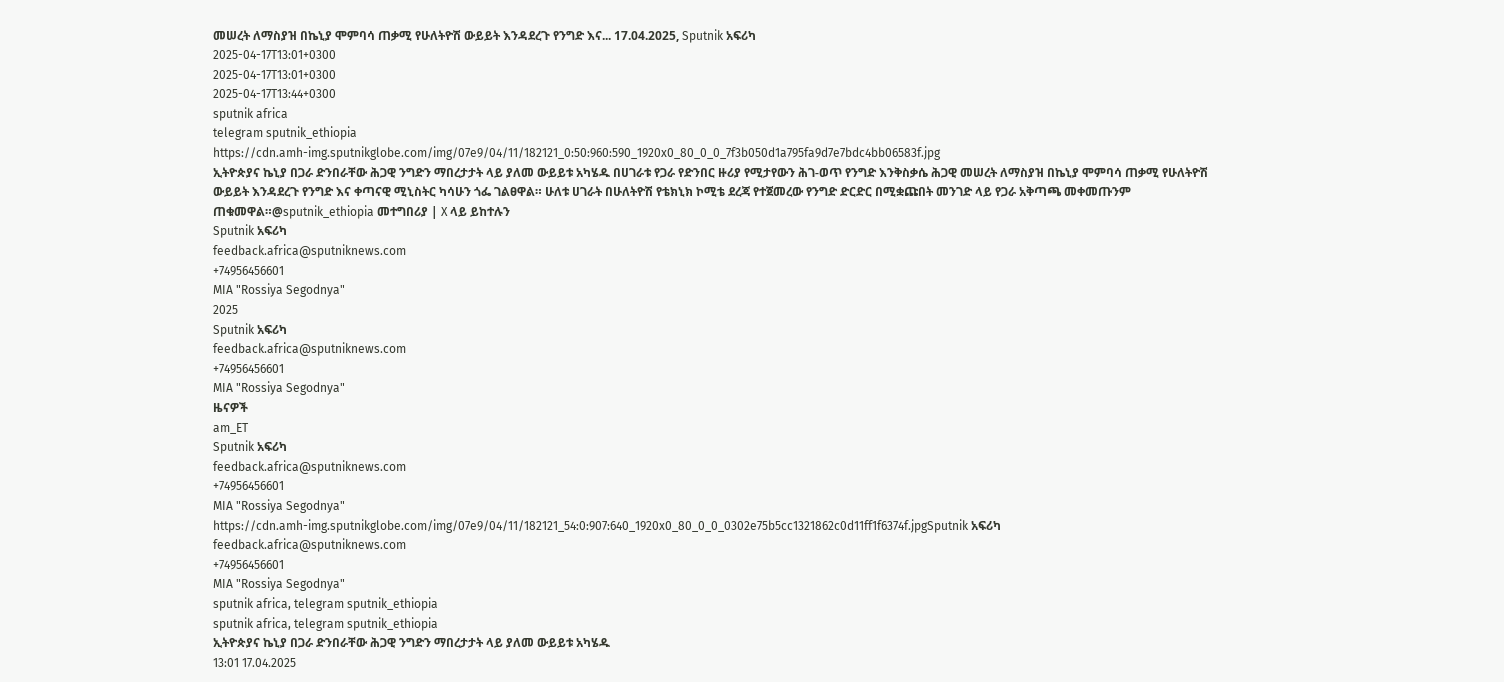መሠረት ለማስያዝ በኬኒያ ሞምባሳ ጠቃሚ የሁለትዮሽ ውይይት እንዳደረጉ የንግድ እና... 17.04.2025, Sputnik አፍሪካ
2025-04-17T13:01+0300
2025-04-17T13:01+0300
2025-04-17T13:44+0300
sputnik africa
telegram sputnik_ethiopia
https://cdn.amh-img.sputnikglobe.com/img/07e9/04/11/182121_0:50:960:590_1920x0_80_0_0_7f3b050d1a795fa9d7e7bdc4bb06583f.jpg
ኢትዮጵያና ኬኒያ በጋራ ድንበራቸው ሕጋዊ ንግድን ማበረታታት ላይ ያለመ ውይይቱ አካሄዱ በሀገራቱ የጋራ የድንበር ዙሪያ የሚታየውን ሕገ-ወጥ የንግድ እንቅስቃሴ ሕጋዊ መሠረት ለማስያዝ በኬኒያ ሞምባሳ ጠቃሚ የሁለትዮሽ ውይይት እንዳደረጉ የንግድ እና ቀጣናዊ ሚኒስትር ካሳሁን ጎፌ ገልፀዋል። ሁለቱ ሀገራት በሁለትዮሽ የቴክኒክ ኮሚቴ ደረጃ የተጀመረው የንግድ ድርድር በሚቋጩበት መንገድ ላይ የጋራ አቅጣጫ መቀመጡንም ጠቁመዋል።@sputnik_ethiopia መተግበሪያ | X ላይ ይከተሉን
Sputnik አፍሪካ
feedback.africa@sputniknews.com
+74956456601
MIA "Rossiya Segodnya"
2025
Sputnik አፍሪካ
feedback.africa@sputniknews.com
+74956456601
MIA "Rossiya Segodnya"
ዜናዎች
am_ET
Sputnik አፍሪካ
feedback.africa@sputniknews.com
+74956456601
MIA "Rossiya Segodnya"
https://cdn.amh-img.sputnikglobe.com/img/07e9/04/11/182121_54:0:907:640_1920x0_80_0_0_0302e75b5cc1321862c0d11ff1f6374f.jpgSputnik አፍሪካ
feedback.africa@sputniknews.com
+74956456601
MIA "Rossiya Segodnya"
sputnik africa, telegram sputnik_ethiopia
sputnik africa, telegram sputnik_ethiopia
ኢትዮጵያና ኬኒያ በጋራ ድንበራቸው ሕጋዊ ንግድን ማበረታታት ላይ ያለመ ውይይቱ አካሄዱ
13:01 17.04.2025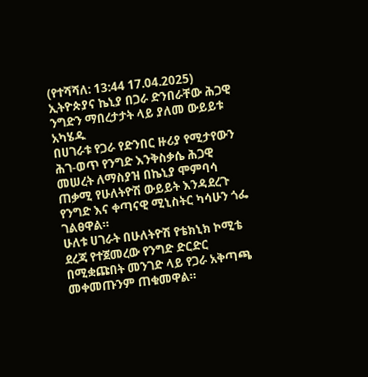(የተሻሻለ: 13:44 17.04.2025) ኢትዮጵያና ኬኒያ በጋራ ድንበራቸው ሕጋዊ ንግድን ማበረታታት ላይ ያለመ ውይይቱ አካሄዱ
በሀገራቱ የጋራ የድንበር ዙሪያ የሚታየውን ሕገ-ወጥ የንግድ እንቅስቃሴ ሕጋዊ መሠረት ለማስያዝ በኬኒያ ሞምባሳ ጠቃሚ የሁለትዮሽ ውይይት እንዳደረጉ የንግድ እና ቀጣናዊ ሚኒስትር ካሳሁን ጎፌ ገልፀዋል።
ሁለቱ ሀገራት በሁለትዮሽ የቴክኒክ ኮሚቴ ደረጃ የተጀመረው የንግድ ድርድር በሚቋጩበት መንገድ ላይ የጋራ አቅጣጫ መቀመጡንም ጠቁመዋል።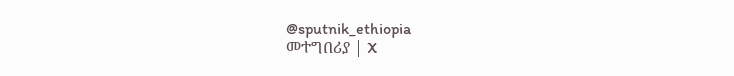@sputnik_ethiopia
መተግበሪያ | X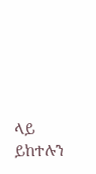ላይ ይከተሉን